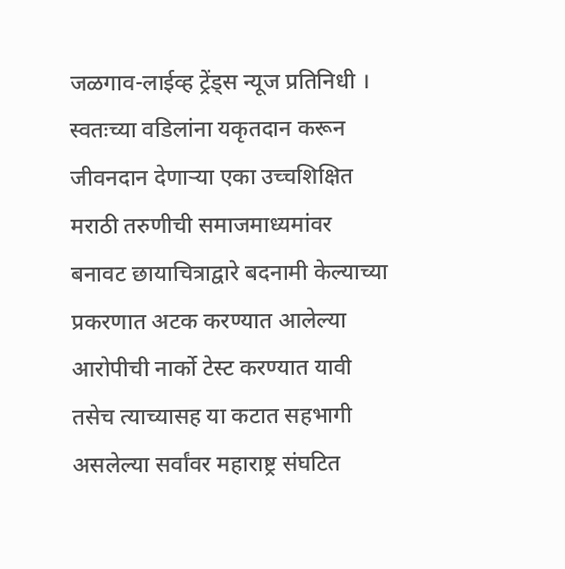जळगाव-लाईव्ह ट्रेंड्स न्यूज प्रतिनिधी । स्वतःच्या वडिलांना यकृतदान करून जीवनदान देणाऱ्या एका उच्चशिक्षित मराठी तरुणीची समाजमाध्यमांवर बनावट छायाचित्राद्वारे बदनामी केल्याच्या प्रकरणात अटक करण्यात आलेल्या आरोपीची नार्को टेस्ट करण्यात यावी तसेच त्याच्यासह या कटात सहभागी असलेल्या सर्वांवर महाराष्ट्र संघटित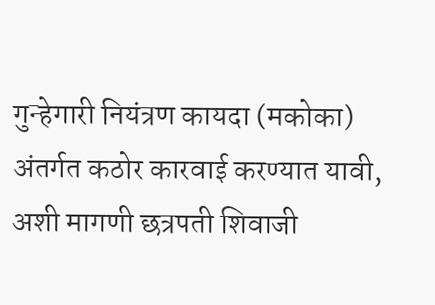गुन्हेगारी नियंत्रण कायदा (मकोका) अंतर्गत कठोर कारवाई करण्यात यावी, अशी मागणी छत्रपती शिवाजी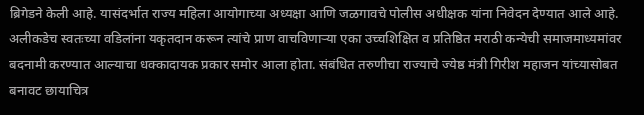ब्रिगेडने केली आहे. यासंदर्भात राज्य महिला आयोगाच्या अध्यक्षा आणि जळगावचे पोलीस अधीक्षक यांना निवेदन देण्यात आले आहे.
अलीकडेच स्वतःच्या वडिलांना यकृतदान करून त्यांचे प्राण वाचविणाऱ्या एका उच्चशिक्षित व प्रतिष्ठित मराठी कन्येची समाजमाध्यमांवर बदनामी करण्यात आल्याचा धक्कादायक प्रकार समोर आला होता. संबंधित तरुणीचा राज्याचे ज्येष्ठ मंत्री गिरीश महाजन यांच्यासोबत बनावट छायाचित्र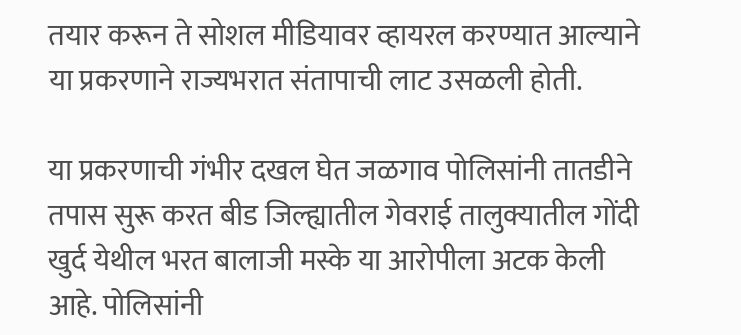तयार करून ते सोशल मीडियावर व्हायरल करण्यात आल्याने या प्रकरणाने राज्यभरात संतापाची लाट उसळली होती.

या प्रकरणाची गंभीर दखल घेत जळगाव पोलिसांनी तातडीने तपास सुरू करत बीड जिल्ह्यातील गेवराई तालुक्यातील गोंदी खुर्द येथील भरत बालाजी मस्के या आरोपीला अटक केली आहे. पोलिसांनी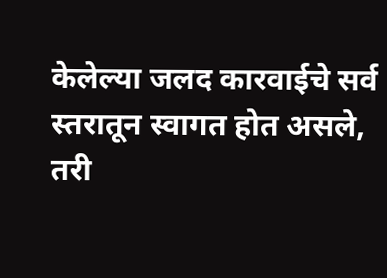केलेल्या जलद कारवाईचे सर्व स्तरातून स्वागत होत असले, तरी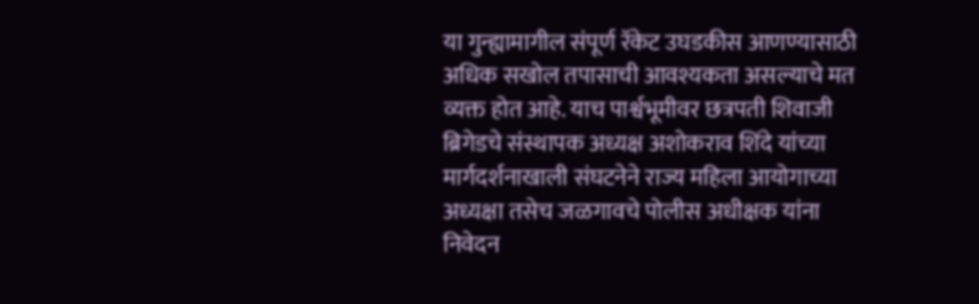या गुन्ह्यामागील संपूर्ण रॅकेट उघडकीस आणण्यासाठी अधिक सखोल तपासाची आवश्यकता असल्याचे मत व्यक्त होत आहे. याच पार्श्वभूमीवर छत्रपती शिवाजी ब्रिगेडचे संस्थापक अध्यक्ष अशोकराव शिंदे यांच्या मार्गदर्शनाखाली संघटनेने राज्य महिला आयोगाच्या अध्यक्षा तसेच जळगावचे पोलीस अधीक्षक यांना निवेदन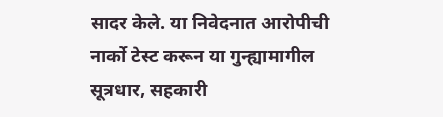सादर केले. या निवेदनात आरोपीची नार्को टेस्ट करून या गुन्ह्यामागील सूत्रधार, सहकारी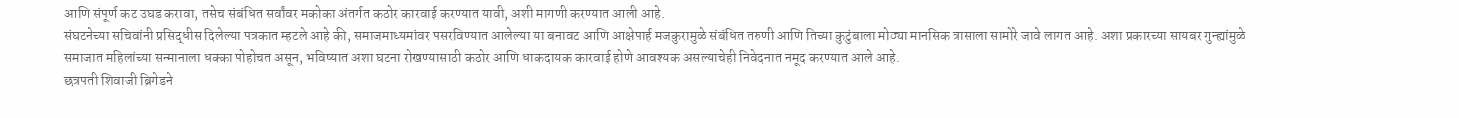आणि संपूर्ण कट उघड करावा, तसेच संबंधित सर्वांवर मकोका अंतर्गत कठोर कारवाई करण्यात यावी, अशी मागणी करण्यात आली आहे.
संघटनेच्या सचिवांनी प्रसिद्धीस दिलेल्या पत्रकात म्हटले आहे की, समाजमाध्यमांवर पसरविण्यात आलेल्या या बनावट आणि आक्षेपार्ह मजकुरामुळे संबंधित तरुणी आणि तिच्या कुटुंबाला मोठ्या मानसिक त्रासाला सामोरे जावे लागत आहे. अशा प्रकारच्या सायबर गुन्ह्यांमुळे समाजात महिलांच्या सन्मानाला धक्का पोहोचत असून, भविष्यात अशा घटना रोखण्यासाठी कठोर आणि धाकदायक कारवाई होणे आवश्यक असल्याचेही निवेदनात नमूद करण्यात आले आहे.
छत्रपती शिवाजी ब्रिगेडने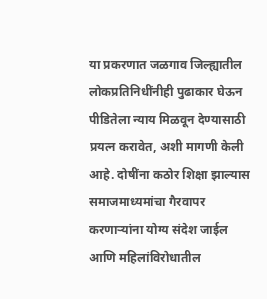या प्रकरणात जळगाव जिल्ह्यातील लोकप्रतिनिधींनीही पुढाकार घेऊन पीडितेला न्याय मिळवून देण्यासाठी प्रयत्न करावेत, अशी मागणी केली आहे. दोषींना कठोर शिक्षा झाल्यास समाजमाध्यमांचा गैरवापर करणाऱ्यांना योग्य संदेश जाईल आणि महिलांविरोधातील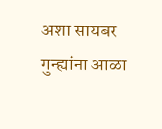अशा सायबर गुन्ह्यांना आळा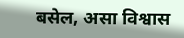बसेल, असा विश्वास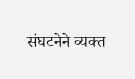संघटनेने व्यक्त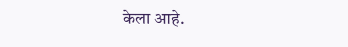केला आहे.